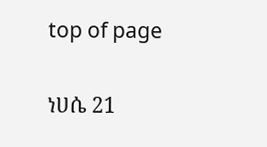top of page

ነሀሴ 21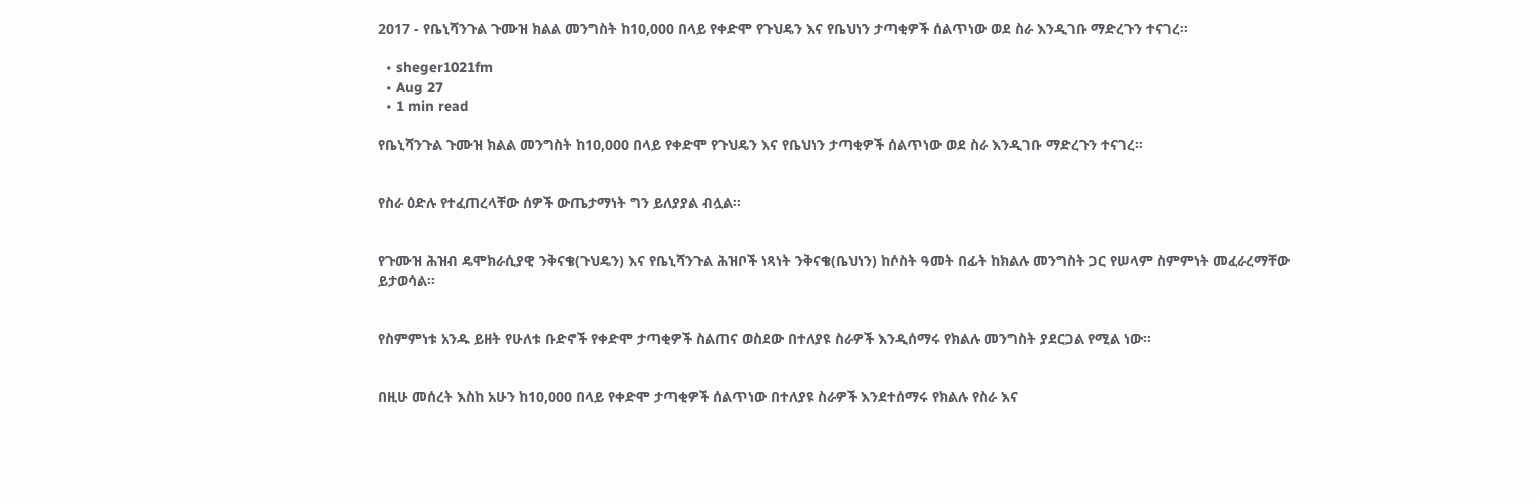2017 - የቤኒሻንጉል ጉሙዝ ክልል መንግስት ከ10,000 በላይ የቀድሞ የጉህዴን እና የቤህነን ታጣቂዎች ሰልጥነው ወደ ስራ እንዲገቡ ማድረጉን ተናገረ።

  • sheger1021fm
  • Aug 27
  • 1 min read

የቤኒሻንጉል ጉሙዝ ክልል መንግስት ከ10,000 በላይ የቀድሞ የጉህዴን እና የቤህነን ታጣቂዎች ሰልጥነው ወደ ስራ እንዲገቡ ማድረጉን ተናገረ።


የስራ ዕድሉ የተፈጠረላቸው ሰዎች ውጤታማነት ግን ይለያያል ብሏል።


የጉሙዝ ሕዝብ ዴሞክራሲያዊ ንቅናቄ(ጉህዴን) እና የቤኒሻንጉል ሕዝቦች ነጻነት ንቅናቄ(ቤህነን) ከሶስት ዓመት በፊት ከክልሉ መንግስት ጋር የሠላም ስምምነት መፈራረማቸው ይታወሳል።


የስምምነቱ አንዱ ይዘት የሁለቱ ቡድኖች የቀድሞ ታጣቂዎች ስልጠና ወስደው በተለያዩ ስራዎች እንዲሰማሩ የክልሉ መንግስት ያደርጋል የሚል ነው።


በዚሁ መሰረት እስከ አሁን ከ10,000 በላይ የቀድሞ ታጣቂዎች ሰልጥነው በተለያዩ ስራዎች እንደተሰማሩ የክልሉ የስራ እና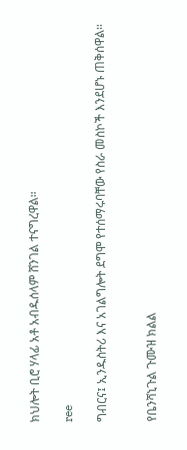ክህሎት ቢሮ ሃላፊ አቶ አብዱሰላም ሸንገል ተናግረዋል።

ree

ግብርና፤ ኢንዱስትሪ እና አገልግሎት ደግሞ የተሰማሩባቸው የስራ መስኮች እንደሆኑ ጠቅሰዋል።


የቤንሻኒጉል ጉሙዝ ክልል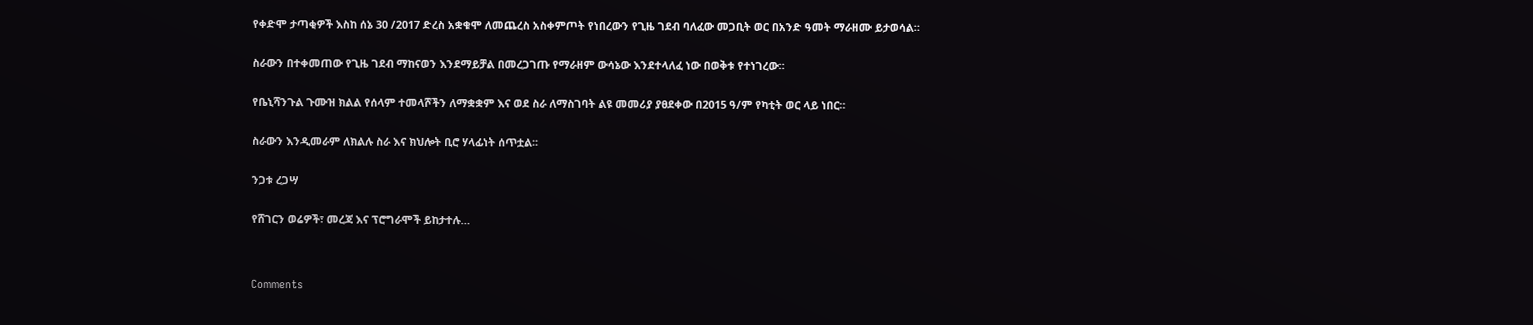የቀድሞ ታጣቂዎች እስከ ሰኔ 30 /2017 ድረስ አቋቁሞ ለመጨረስ አስቀምጦት የነበረውን የጊዜ ገደብ ባለፈው መጋቢት ወር በአንድ ዓመት ማራዘሙ ይታወሳል።


ስራውን በተቀመጠው የጊዜ ገደብ ማከናወን እንደማይቻል በመረጋገጡ የማራዘም ውሳኔው እንደተላለፈ ነው በወቅቱ የተነገረው።


የቤኒሻንጉል ጉሙዝ ክልል የሰላም ተመላሾችን ለማቋቋም እና ወደ ስራ ለማስገባት ልዩ መመሪያ ያፀደቀው በ2015 ዓ/ም የካቲት ወር ላይ ነበር።


ስራውን እንዲመራም ለክልሉ ስራ እና ክህሎት ቢሮ ሃላፊነት ሰጥቷል፡፡


ንጋቱ ረጋሣ


የሸገርን ወሬዎች፣ መረጃ እና ፕሮግራሞች ይከታተሉ…




Comments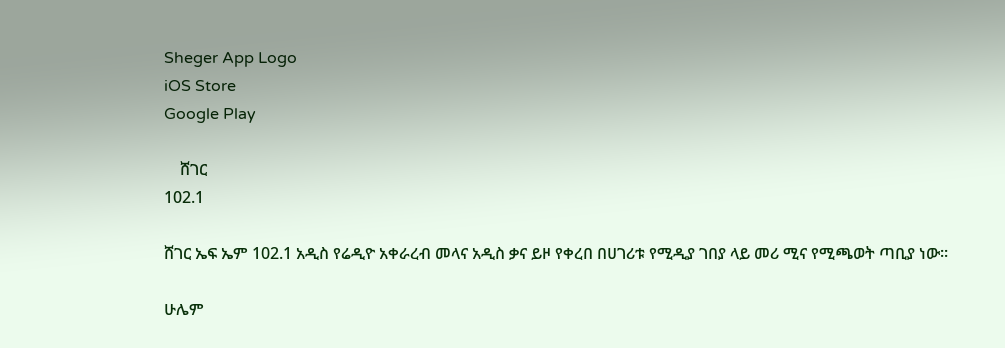Sheger App Logo
iOS Store
Google Play

    ሸገር
102.1

ሸገር ኤፍ ኤም 102.1 አዲስ የሬዲዮ አቀራረብ መላና አዲስ ቃና ይዞ የቀረበ በሀገሪቱ የሚዲያ ገበያ ላይ መሪ ሚና የሚጫወት ጣቢያ ነው፡፡

ሁሌም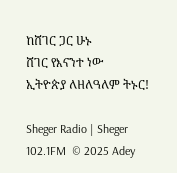ከሸገር ጋር ሁኑ
ሸገር የእናንተ ነው
ኢትዮጵያ ለዘለዓለም ትኑር!

Sheger Radio | Sheger 102.1FM  © 2025 Adey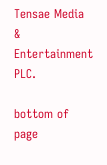Tensae Media & Entertainment PLC.

bottom of page